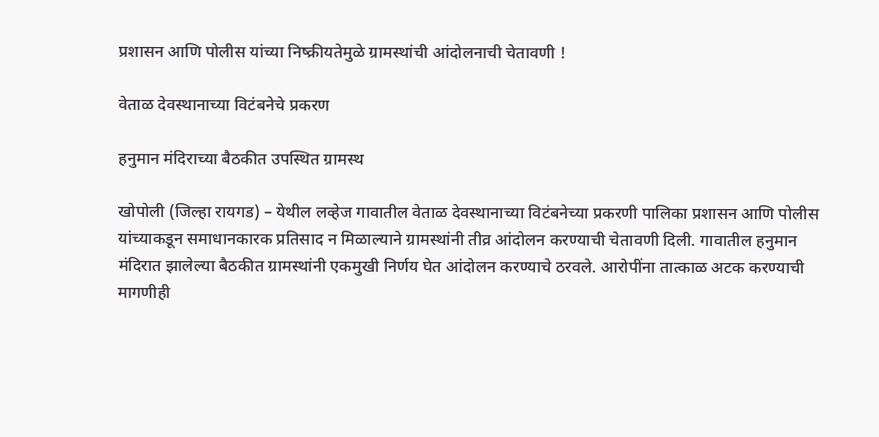प्रशासन आणि पोलीस यांच्या निष्क्रीयतेमुळे ग्रामस्थांची आंदोलनाची चेतावणी !

वेताळ देवस्थानाच्या विटंबनेचे प्रकरण

हनुमान मंदिराच्या बैठकीत उपस्थित ग्रामस्थ

खोपोली (जिल्हा रायगड) – येथील लव्हेज गावातील वेताळ देवस्थानाच्या विटंबनेच्या प्रकरणी पालिका प्रशासन आणि पोलीस यांच्याकडून समाधानकारक प्रतिसाद न मिळाल्याने ग्रामस्थांनी तीव्र आंदोलन करण्याची चेतावणी दिली. गावातील हनुमान मंदिरात झालेल्या बैठकीत ग्रामस्थांनी एकमुखी निर्णय घेत आंदोलन करण्याचे ठरवले. आरोपींना तात्काळ अटक करण्याची मागणीही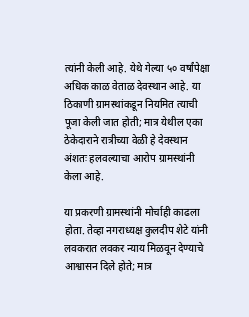त्यांनी केली आहे. येथे गेल्या ५० वर्षांपेक्षा अधिक काळ वेताळ देवस्थान आहे. या ठिकाणी ग्रामस्थांकडून नियमित त्याची पूजा केली जात होती; मात्र येथील एका ठेकेदाराने रात्रीच्या वेळी हे देवस्थान अंशतः हलवल्याचा आरोप ग्रामस्थांनी केला आहे.

या प्रकरणी ग्रामस्थांनी मोर्चाही काढला होता. तेव्हा नगराध्यक्ष कुलदीप शेटे यांनी लवकरात लवकर न्याय मिळवून देण्याचे आश्वासन दिले होते; मात्र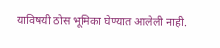याविषयी ठोस भूमिका घेण्यात आलेली नाही.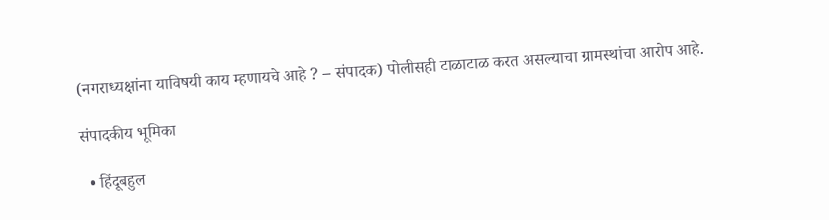(नगराध्यक्षांना याविषयी काय म्हणायचे आहे ? – संपादक) पोलीसही टाळाटाळ करत असल्याचा ग्रामस्थांचा आरोप आहे.

संपादकीय भूमिका

  • हिंदूबहुल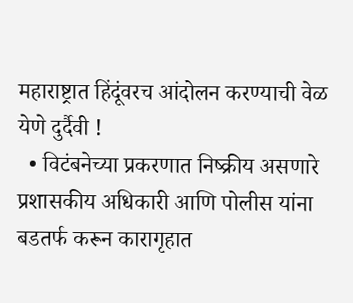महाराष्ट्रात हिंदूंवरच आंदोलन करण्याची वेळ येणे दुर्दैवी !
  • विटंबनेच्या प्रकरणात निष्क्रीय असणारे प्रशासकीय अधिकारी आणि पोलीस यांना बडतर्फ करून कारागृहात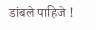डांबले पाहिजे !